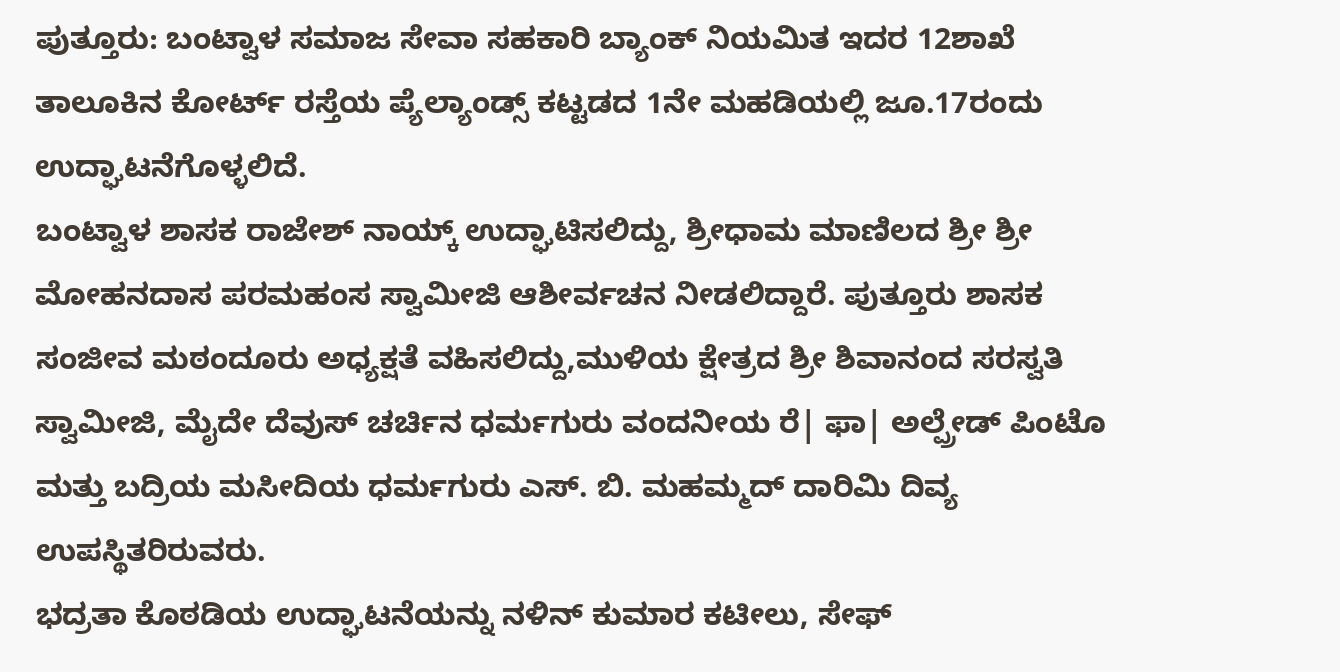ಪುತ್ತೂರು: ಬಂಟ್ವಾಳ ಸಮಾಜ ಸೇವಾ ಸಹಕಾರಿ ಬ್ಯಾಂಕ್ ನಿಯಮಿತ ಇದರ 12ಶಾಖೆ ತಾಲೂಕಿನ ಕೋರ್ಟ್ ರಸ್ತೆಯ ಪ್ಯೆಲ್ಯಾಂಡ್ಸ್ ಕಟ್ಟಡದ 1ನೇ ಮಹಡಿಯಲ್ಲಿ ಜೂ.17ರಂದು ಉದ್ಘಾಟನೆಗೊಳ್ಳಲಿದೆ.
ಬಂಟ್ವಾಳ ಶಾಸಕ ರಾಜೇಶ್ ನಾಯ್ಕ್ ಉದ್ಘಾಟಿಸಲಿದ್ದು, ಶ್ರೀಧಾಮ ಮಾಣಿಲದ ಶ್ರೀ ಶ್ರೀ ಮೋಹನದಾಸ ಪರಮಹಂಸ ಸ್ವಾಮೀಜಿ ಆಶೀರ್ವಚನ ನೀಡಲಿದ್ದಾರೆ. ಪುತ್ತೂರು ಶಾಸಕ ಸಂಜೀವ ಮಠಂದೂರು ಅಧ್ಯಕ್ಷತೆ ವಹಿಸಲಿದ್ದು,ಮುಳಿಯ ಕ್ಷೇತ್ರದ ಶ್ರೀ ಶಿವಾನಂದ ಸರಸ್ವತಿ
ಸ್ವಾಮೀಜಿ, ಮೈದೇ ದೆವುಸ್ ಚರ್ಚಿನ ಧರ್ಮಗುರು ವಂದನೀಯ ರೆ| ಫಾ| ಅಲ್ಪ್ರೇಡ್ ಪಿಂಟೊ ಮತ್ತು ಬದ್ರಿಯ ಮಸೀದಿಯ ಧರ್ಮಗುರು ಎಸ್. ಬಿ. ಮಹಮ್ಮದ್ ದಾರಿಮಿ ದಿವ್ಯ ಉಪಸ್ಥಿತರಿರುವರು.
ಭದ್ರತಾ ಕೊಠಡಿಯ ಉದ್ಘಾಟನೆಯನ್ನು ನಳಿನ್ ಕುಮಾರ ಕಟೀಲು, ಸೇಫ್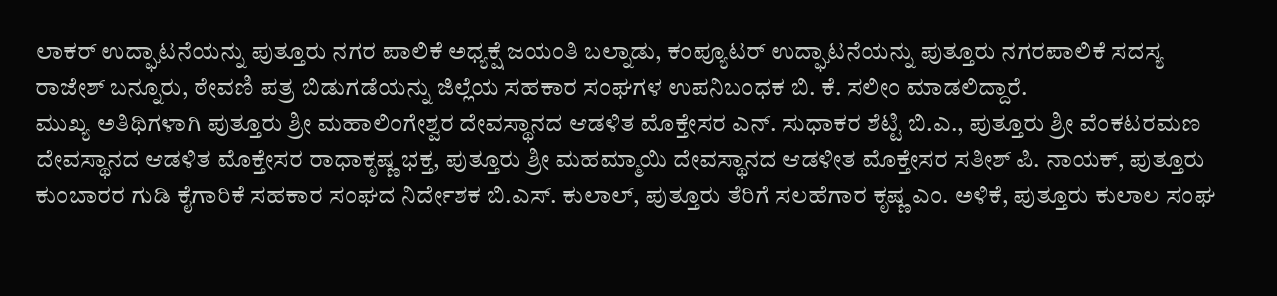ಲಾಕರ್ ಉದ್ಘಾಟನೆಯನ್ನು ಪುತ್ತೂರು ನಗರ ಪಾಲಿಕೆ ಅಧ್ಯಕ್ಷೆ ಜಯಂತಿ ಬಲ್ನಾಡು, ಕಂಪ್ಯೂಟರ್ ಉದ್ಘಾಟನೆಯನ್ನು ಪುತ್ತೂರು ನಗರಪಾಲಿಕೆ ಸದಸ್ಯ ರಾಜೇಶ್ ಬನ್ನೂರು, ಠೇವಣಿ ಪತ್ರ ಬಿಡುಗಡೆಯನ್ನು ಜಿಲ್ಲೆಯ ಸಹಕಾರ ಸಂಘಗಳ ಉಪನಿಬಂಧಕ ಬಿ. ಕೆ. ಸಲೀಂ ಮಾಡಲಿದ್ದಾರೆ.
ಮುಖ್ಯ ಅತಿಥಿಗಳಾಗಿ ಪುತ್ತೂರು ಶ್ರೀ ಮಹಾಲಿಂಗೇಶ್ವರ ದೇವಸ್ಥಾನದ ಆಡಳಿತ ಮೊಕ್ತೇಸರ ಎನ್. ಸುಧಾಕರ ಶೆಟ್ಟಿ ಬಿ.ಎ., ಪುತ್ತೂರು ಶ್ರೀ ವೆಂಕಟರಮಣ ದೇವಸ್ಥಾನದ ಆಡಳಿತ ಮೊಕ್ತೇಸರ ರಾಧಾಕೃಷ್ಣ ಭಕ್ತ, ಪುತ್ತೂರು ಶ್ರೀ ಮಹಮ್ಮಾಯಿ ದೇವಸ್ಥಾನದ ಆಡಳೀತ ಮೊಕ್ತೇಸರ ಸತೀಶ್ ಪಿ. ನಾಯಕ್, ಪುತ್ತೂರು ಕುಂಬಾರರ ಗುಡಿ ಕೈಗಾರಿಕೆ ಸಹಕಾರ ಸಂಘದ ನಿರ್ದೇಶಕ ಬಿ.ಎಸ್. ಕುಲಾಲ್, ಪುತ್ತೂರು ತೆರಿಗೆ ಸಲಹೆಗಾರ ಕೃಷ್ಣ ಎಂ. ಅಳಿಕೆ, ಪುತ್ತೂರು ಕುಲಾಲ ಸಂಘ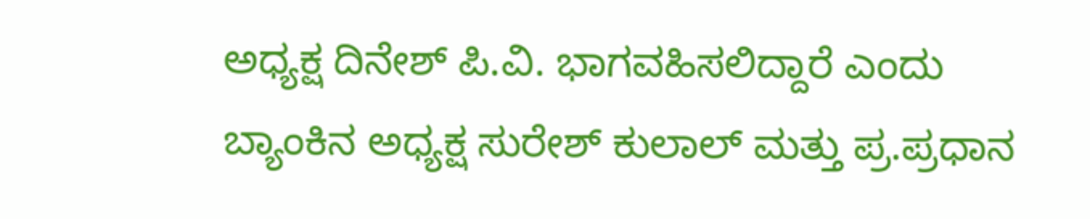ಅಧ್ಯಕ್ಷ ದಿನೇಶ್ ಪಿ.ವಿ. ಭಾಗವಹಿಸಲಿದ್ದಾರೆ ಎಂದು ಬ್ಯಾಂಕಿನ ಅಧ್ಯಕ್ಷ ಸುರೇಶ್ ಕುಲಾಲ್ ಮತ್ತು ಪ್ರ.ಪ್ರಧಾನ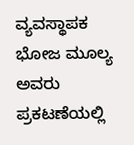ವ್ಯವಸ್ಥಾಪಕ ಭೋಜ ಮೂಲ್ಯ ಅವರು ಪ್ರಕಟಣೆಯಲ್ಲಿ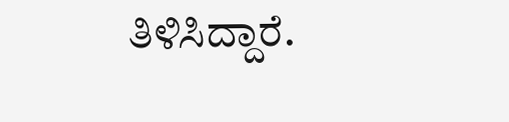ತಿಳಿಸಿದ್ದಾರೆ.